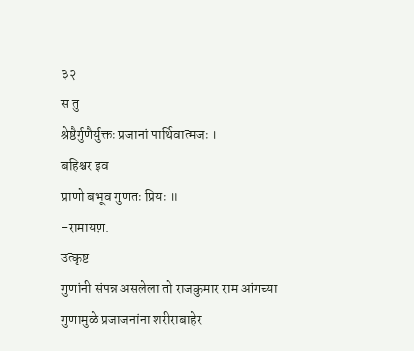३२
स तु
श्रेष्ठैर्गुणैर्युक्तः प्रजानां पार्थिवात्मजः ।
बहिश्चर इव
प्राणो बभूव गुणतः प्रियः ॥
-रामायण़.
उत्कृष्ट
गुणांनी संपन्न असलेला तो राजकुमार राम आंगच्या
गुणामुळे प्रजाजनांना शरीराबाहेर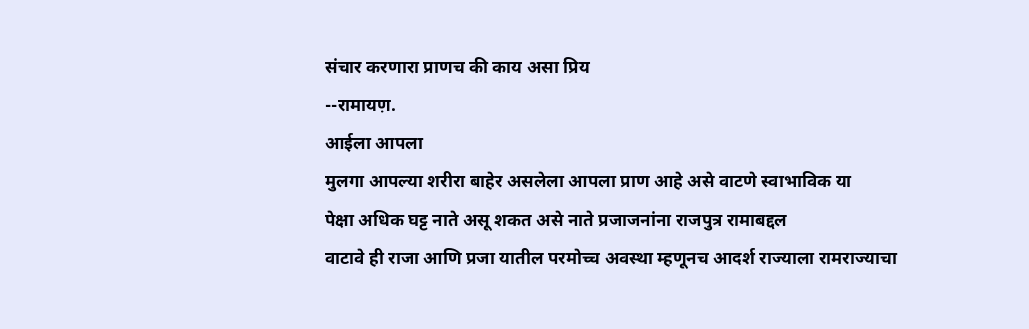संचार करणारा प्राणच की काय असा प्रिय
--रामायण़.
आईला आपला
मुलगा आपल्या शरीरा बाहेर असलेला आपला प्राण आहे असे वाटणे स्वाभाविक या
पेक्षा अधिक घट्ट नाते असू शकत असे नाते प्रजाजनांना राजपुत्र रामाबद्दल
वाटावे ही राजा आणि प्रजा यातील परमोच्च अवस्था म्हणूनच आदर्श राज्याला रामराज्याचा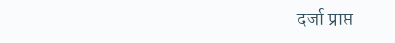दर्जा प्राप्त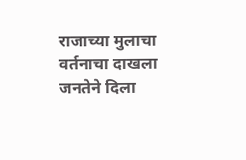राजाच्या मुलाचा वर्तनाचा दाखला जनतेने दिला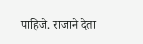पाहिजे. राजाने देता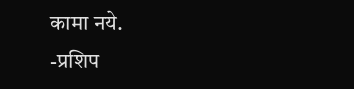कामा नये.
-प्रशिप